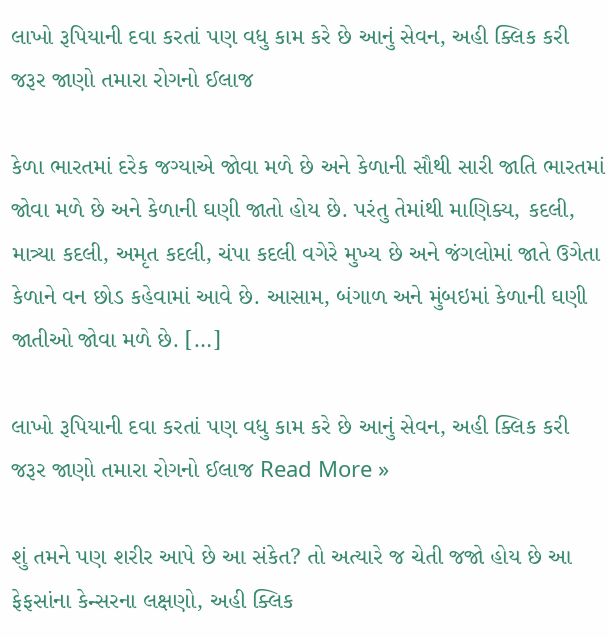લાખો રૂપિયાની દવા કરતાં પણ વધુ કામ કરે છે આનું સેવન, અહી ક્લિક કરી જરૂર જાણો તમારા રોગનો ઈલાજ

કેળા ભારતમાં દરેક જગ્યાએ જોવા મળે છે અને કેળાની સૌથી સારી જાતિ ભારતમાં જોવા મળે છે અને કેળાની ઘણી જાતો હોય છે. પરંતુ તેમાંથી માણિક્ય, કદલી, માત્ર્યા કદલી, અમૃત કદલી, ચંપા કદલી વગેરે મુખ્ય છે અને જંગલોમાં જાતે ઉગેતા કેળાને વન છોડ કહેવામાં આવે છે. આસામ, બંગાળ અને મુંબઇમાં કેળાની ઘણી જાતીઓ જોવા મળે છે. […]

લાખો રૂપિયાની દવા કરતાં પણ વધુ કામ કરે છે આનું સેવન, અહી ક્લિક કરી જરૂર જાણો તમારા રોગનો ઈલાજ Read More »

શું તમને પણ શરીર આપે છે આ સંકેત? તો અત્યારે જ ચેતી જજો હોય છે આ ફેફસાંના કેન્સરના લક્ષણો, અહી ક્લિક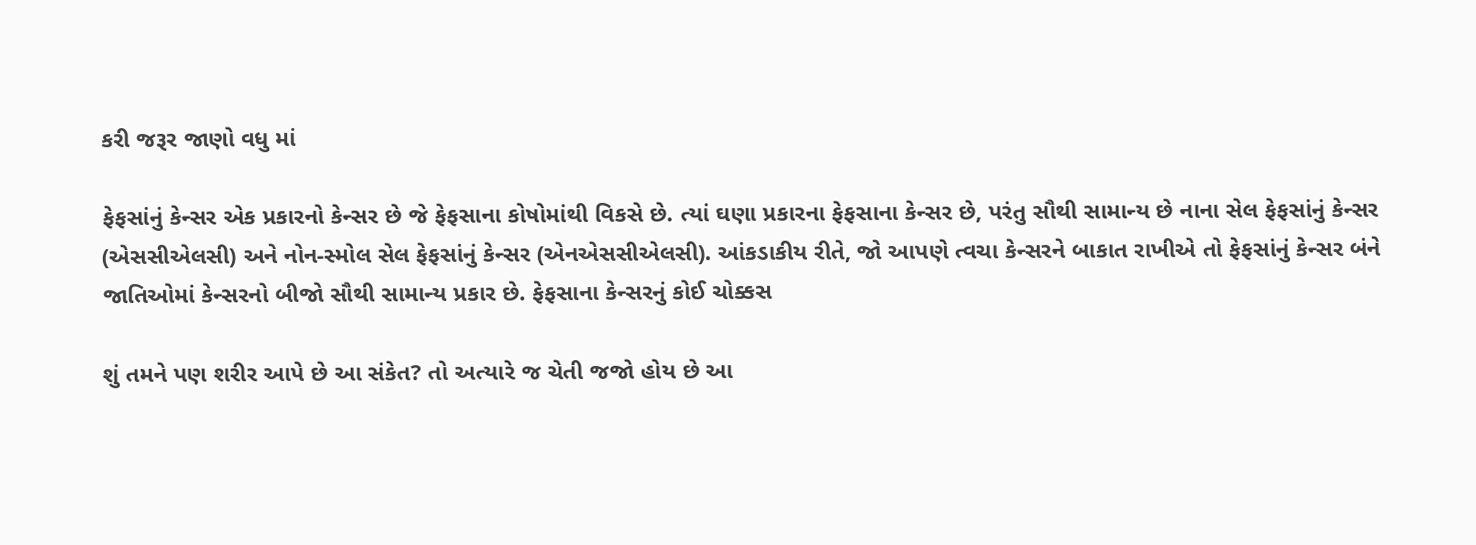કરી જરૂર જાણો વધુ માં

ફેફસાંનું કેન્સર એક પ્રકારનો કેન્સર છે જે ફેફસાના કોષોમાંથી વિકસે છે. ત્યાં ઘણા પ્રકારના ફેફસાના કેન્સર છે, પરંતુ સૌથી સામાન્ય છે નાના સેલ ફેફસાંનું કેન્સર (એસસીએલસી) અને નોન-સ્મોલ સેલ ફેફસાંનું કેન્સર (એનએસસીએલસી). આંકડાકીય રીતે, જો આપણે ત્વચા કેન્સરને બાકાત રાખીએ તો ફેફસાંનું કેન્સર બંને જાતિઓમાં કેન્સરનો બીજો સૌથી સામાન્ય પ્રકાર છે. ફેફસાના કેન્સરનું કોઈ ચોક્કસ

શું તમને પણ શરીર આપે છે આ સંકેત? તો અત્યારે જ ચેતી જજો હોય છે આ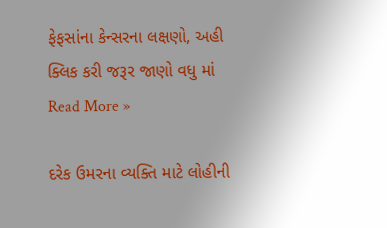ફેફસાંના કેન્સરના લક્ષણો, અહી ક્લિક કરી જરૂર જાણો વધુ માં Read More »

દરેક ઉમરના વ્યક્તિ માટે લોહીની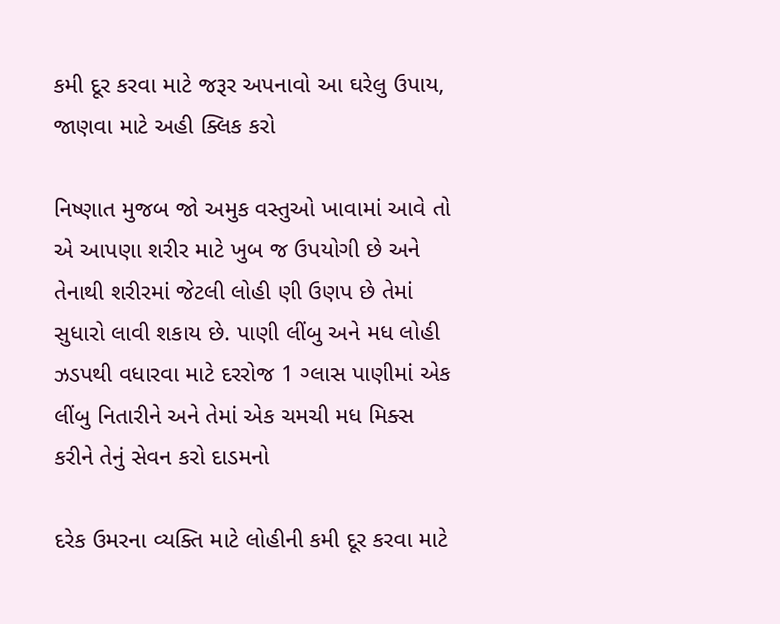કમી દૂર કરવા માટે જરૂર અપનાવો આ ઘરેલુ ઉપાય, જાણવા માટે અહી ક્લિક કરો

નિષ્ણાત મુજબ જો અમુક વસ્તુઓ ખાવામાં આવે તો એ આપણા શરીર માટે ખુબ જ ઉપયોગી છે અને તેનાથી શરીરમાં જેટલી લોહી ણી ઉણપ છે તેમાં સુધારો લાવી શકાય છે. પાણી લીંબુ અને મધ લોહી ઝડપથી વધારવા માટે દરરોજ 1 ગ્લાસ પાણીમાં એક લીંબુ નિતારીને અને તેમાં એક ચમચી મધ મિક્સ કરીને તેનું સેવન કરો દાડમનો

દરેક ઉમરના વ્યક્તિ માટે લોહીની કમી દૂર કરવા માટે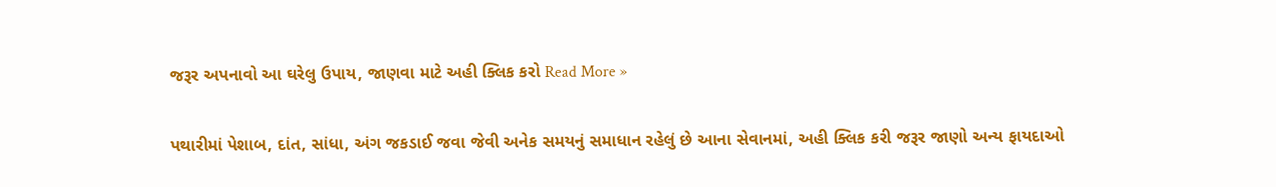જરૂર અપનાવો આ ઘરેલુ ઉપાય, જાણવા માટે અહી ક્લિક કરો Read More »

પથારીમાં પેશાબ, દાંત, સાંધા, અંગ જકડાઈ જવા જેવી અનેક સમયનું સમાધાન રહેલું છે આના સેવાનમાં, અહી ક્લિક કરી જરૂર જાણો અન્ય ફાયદાઓ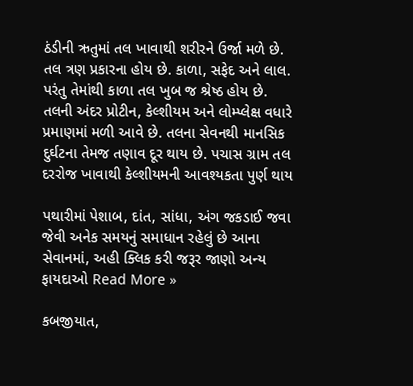ઠંડીની ઋતુમાં તલ ખાવાથી શરીરને ઉર્જા મળે છે. તલ ત્રણ પ્રકારના હોય છે. કાળા, સફેદ અને લાલ. પરંતુ તેમાંથી કાળા તલ ખુબ જ શ્રેષ્ઠ હોય છે. તલની અંદર પ્રોટીન, કેલ્શીયમ અને લોમ્પ્લેક્ષ વધારે પ્રમાણમાં મળી આવે છે. તલના સેવનથી માનસિક દુર્ઘટના તેમજ તણાવ દૂર થાય છે. પચાસ ગ્રામ તલ દરરોજ ખાવાથી કેલ્શીયમની આવશ્યકતા પુર્ણ થાય

પથારીમાં પેશાબ, દાંત, સાંધા, અંગ જકડાઈ જવા જેવી અનેક સમયનું સમાધાન રહેલું છે આના સેવાનમાં, અહી ક્લિક કરી જરૂર જાણો અન્ય ફાયદાઓ Read More »

કબજીયાત,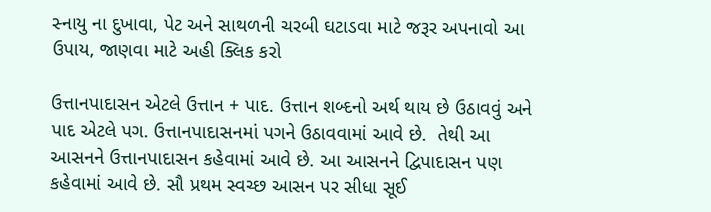સ્નાયુ ના દુખાવા, પેટ અને સાથળની ચરબી ઘટાડવા માટે જરૂર અપનાવો આ ઉપાય, જાણવા માટે અહી ક્લિક કરો

ઉત્તાનપાદાસન એટલે ઉત્તાન + પાદ. ઉત્તાન શબ્દનો અર્થ થાય છે ઉઠાવવું અને પાદ એટલે પગ. ઉત્તાનપાદાસનમાં પગને ઉઠાવવામાં આવે છે.  તેથી આ આસનને ઉત્તાનપાદાસન કહેવામાં આવે છે. આ આસનને દ્વિપાદાસન પણ કહેવામાં આવે છે. સૌ પ્રથમ સ્વચ્છ આસન પર સીધા સૂઈ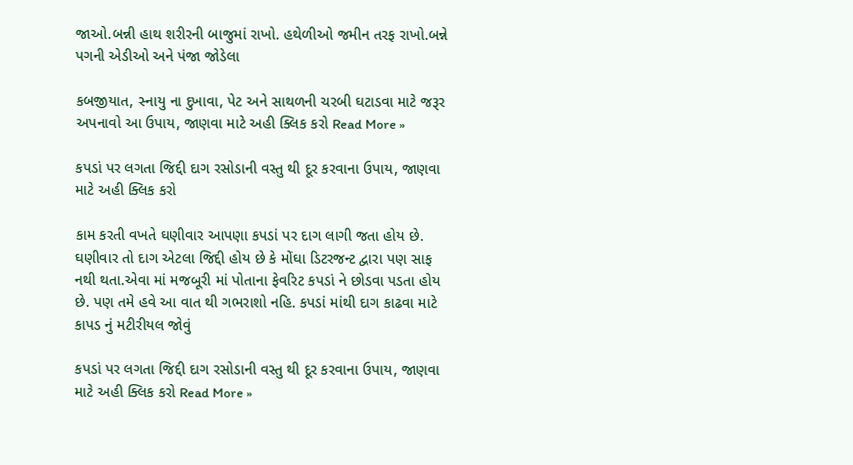જાઓ.બન્ની હાથ શરીરની બાજુમાં રાખો. હથેળીઓ જમીન તરફ રાખો.બન્ને પગની એડીઓ અને પંજા જોડેલા

કબજીયાત, સ્નાયુ ના દુખાવા, પેટ અને સાથળની ચરબી ઘટાડવા માટે જરૂર અપનાવો આ ઉપાય, જાણવા માટે અહી ક્લિક કરો Read More »

કપડાં પર લગતા જિદ્દી દાગ રસોડાની વસ્તુ થી દૂર કરવાના ઉપાય, જાણવા માટે અહી ક્લિક કરો

કામ કરતી વખતે ઘણીવાર આપણા કપડાં પર દાગ લાગી જતા હોય છે. ઘણીવાર તો દાગ એટલા જિદ્દી હોય છે કે મોંઘા ડિટરજન્ટ દ્વારા પણ સાફ નથી થતા.એવા માં મજબૂરી માં પોતાના ફેવરિટ કપડાં ને છોડવા પડતા હોય છે. પણ તમે હવે આ વાત થી ગભરાશો નહિ. કપડાં માંથી દાગ કાઢવા માટે કાપડ નું મટીરીયલ જોવું

કપડાં પર લગતા જિદ્દી દાગ રસોડાની વસ્તુ થી દૂર કરવાના ઉપાય, જાણવા માટે અહી ક્લિક કરો Read More »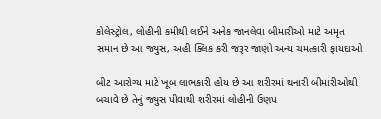કોલેસ્ટ્રોલ, લોહીની કમીથી લઈને અનેક જાનલેવા બીમારીઓ માટે અમૃત સમાન છે આ જ્યુસ, અહી ક્લિક કરી જરૂર જાણો અન્ય ચમત્કારી ફાયદાઓ

બીટ આરોગ્ય માટે ખૂબ લાભકારી હોય છે આ શરીરમાં થનારી બીમારીઓથી બચાવે છે તેનું જ્યુસ પીવાથી શરીરમાં લોહીની ઉણપ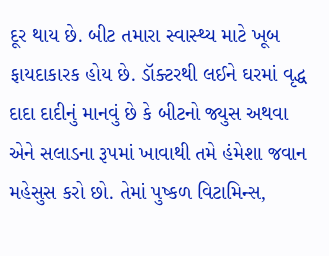દૂર થાય છે. બીટ તમારા સ્વાસ્થ્ય માટે ખૂબ ફાયદાકારક હોય છે. ડૉક્ટરથી લઈને ઘરમાં વૃદ્ધ દાદા દાદીનું માનવું છે કે બીટનો જ્યુસ અથવા એને સલાડના રૂપમાં ખાવાથી તમે હંમેશા જવાન મહેસુસ કરો છો. તેમાં પુષ્કળ વિટામિન્સ,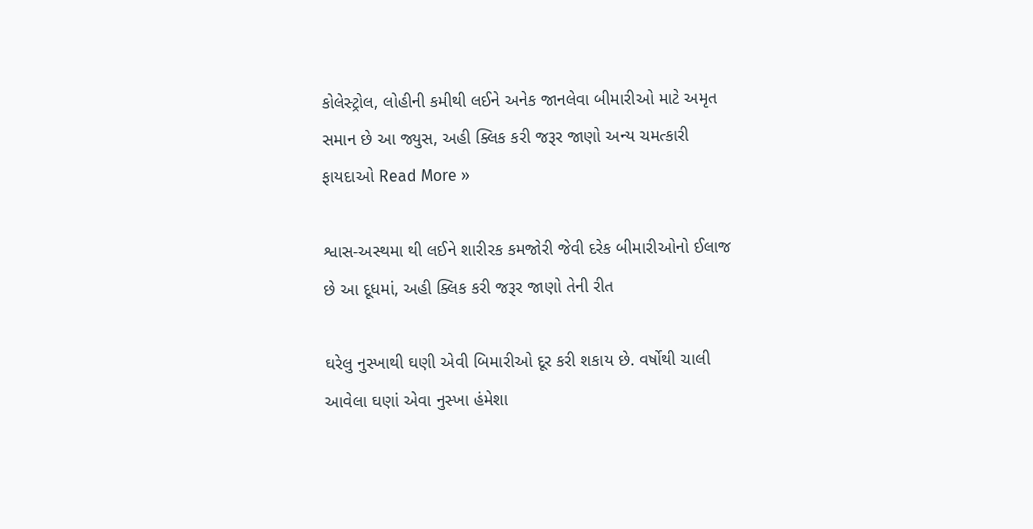કોલેસ્ટ્રોલ, લોહીની કમીથી લઈને અનેક જાનલેવા બીમારીઓ માટે અમૃત સમાન છે આ જ્યુસ, અહી ક્લિક કરી જરૂર જાણો અન્ય ચમત્કારી ફાયદાઓ Read More »

શ્વાસ-અસ્થમા થી લઈને શારીરક કમજોરી જેવી દરેક બીમારીઓનો ઈલાજ છે આ દૂધમાં, અહી ક્લિક કરી જરૂર જાણો તેની રીત

ઘરેલુ નુસ્ખાથી ઘણી એવી બિમારીઓ દૂર કરી શકાય છે. વર્ષોથી ચાલી આવેલા ઘણાં એવા નુસ્ખા હંમેશા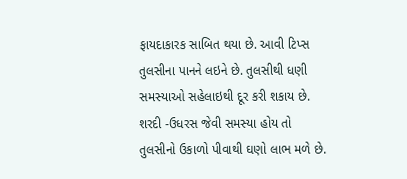ફાયદાકારક સાબિત થયા છે. આવી ટિપ્સ તુલસીના પાનને લઇને છે. તુલસીથી ધણી સમસ્યાઓ સહેલાઇથી દૂર કરી શકાય છે. શરદી -ઉધરસ જેવી સમસ્યા હોય તો તુલસીનો ઉકાળો પીવાથી ઘણો લાભ મળે છે.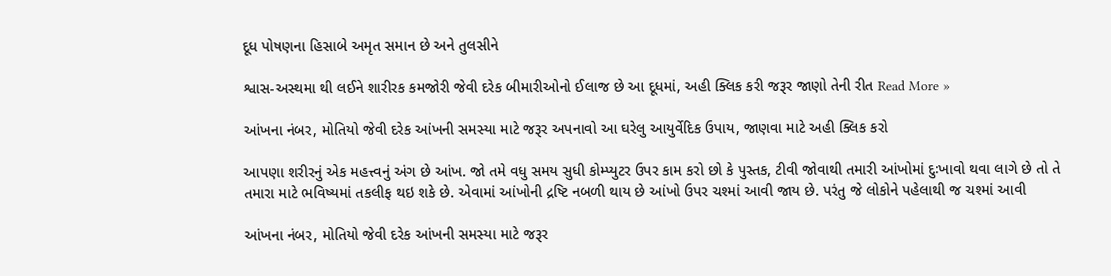દૂધ પોષણના હિસાબે અમૃત સમાન છે અને તુલસીને

શ્વાસ-અસ્થમા થી લઈને શારીરક કમજોરી જેવી દરેક બીમારીઓનો ઈલાજ છે આ દૂધમાં, અહી ક્લિક કરી જરૂર જાણો તેની રીત Read More »

આંખના નંબર, મોતિયો જેવી દરેક આંખની સમસ્યા માટે જરૂર અપનાવો આ ઘરેલુ આયુર્વેદિક ઉપાય, જાણવા માટે અહી ક્લિક કરો

આપણા શરીરનું એક મહત્ત્વનું અંગ છે આંખ. જો તમે વધુ સમય સુધી કોમ્પ્યુટર ઉપર કામ કરો છો કે પુસ્તક, ટીવી જોવાથી તમારી આંખોમાં દુઃખાવો થવા લાગે છે તો તે તમારા માટે ભવિષ્યમાં તકલીફ થઇ શકે છે. એવામાં આંખોની દ્રષ્ટિ નબળી થાય છે આંખો ઉપર ચશ્માં આવી જાય છે. પરંતુ જે લોકોને પહેલાથી જ ચશ્માં આવી

આંખના નંબર, મોતિયો જેવી દરેક આંખની સમસ્યા માટે જરૂર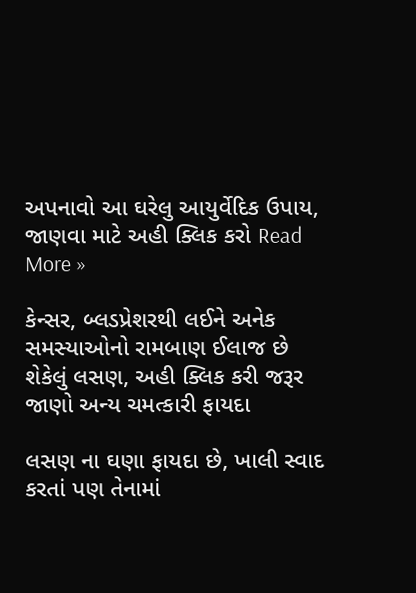અપનાવો આ ઘરેલુ આયુર્વેદિક ઉપાય, જાણવા માટે અહી ક્લિક કરો Read More »

કેન્સર, બ્લડપ્રેશરથી લઈને અનેક સમસ્યાઓનો રામબાણ ઈલાજ છે શેકેલું લસણ, અહી ક્લિક કરી જરૂર જાણો અન્ય ચમત્કારી ફાયદા

લસણ ના ઘણા ફાયદા છે, ખાલી સ્વાદ કરતાં પણ તેનામાં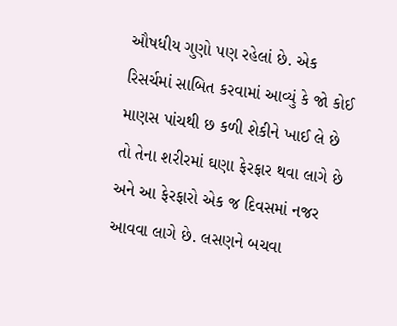ઔષધીય ગુણો પણ રહેલાં છે. એક રિસર્ચમાં સાબિત કરવામાં આવ્યું કે જો કોઈ માણસ પાંચથી છ કળી શેકીને ખાઈ લે છે તો તેના શરીરમાં ઘણા ફેરફાર થવા લાગે છે અને આ ફેરફારો એક જ દિવસમાં નજર આવવા લાગે છે. લસણને બચવા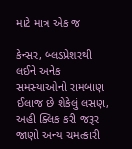માટે માત્ર એક જ

કેન્સર, બ્લડપ્રેશરથી લઈને અનેક સમસ્યાઓનો રામબાણ ઈલાજ છે શેકેલું લસણ, અહી ક્લિક કરી જરૂર જાણો અન્ય ચમત્કારી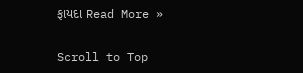ફાયદા Read More »

Scroll to Top